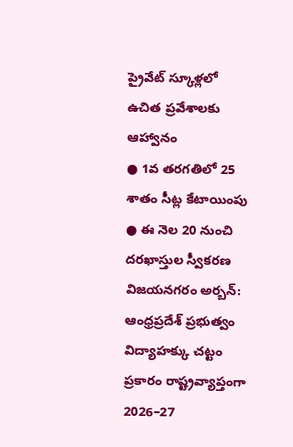ప్రైవేట్ స్కూళ్లలో ఉచిత ప్రవేశాలకు ఆహ్వానం
● 1వ తరగతిలో 25 శాతం సీట్ల కేటాయింపు
● ఈ నెల 20 నుంచి దరఖాస్తుల స్వీకరణ
విజయనగరం అర్బన్: ఆంధ్రప్రదేశ్ ప్రభుత్వం విద్యాహక్కు చట్టం ప్రకారం రాష్ట్రవ్యాప్తంగా 2026–27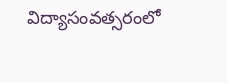విద్యాసంవత్సరంలో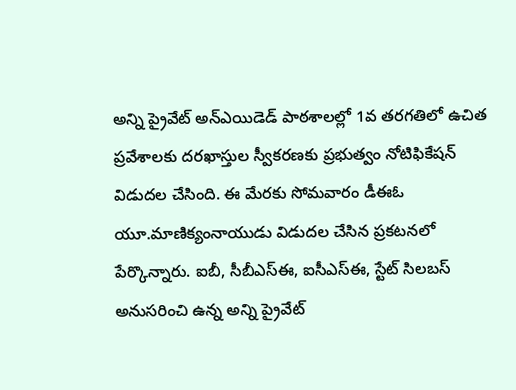అన్ని ప్రైవేట్ అన్ఎయిడెడ్ పాఠశాలల్లో 1వ తరగతిలో ఉచిత ప్రవేశాలకు దరఖాస్తుల స్వీకరణకు ప్రభుత్వం నోటిఫికేషన్ విడుదల చేసింది. ఈ మేరకు సోమవారం డీఈఓ యూ.మాణిక్యంనాయుడు విడుదల చేసిన ప్రకటనలో పేర్కొన్నారు. ఐబీ, సీబీఎస్ఈ, ఐసీఎస్ఈ, స్టేట్ సిలబస్ అనుసరించి ఉన్న అన్ని ప్రైవేట్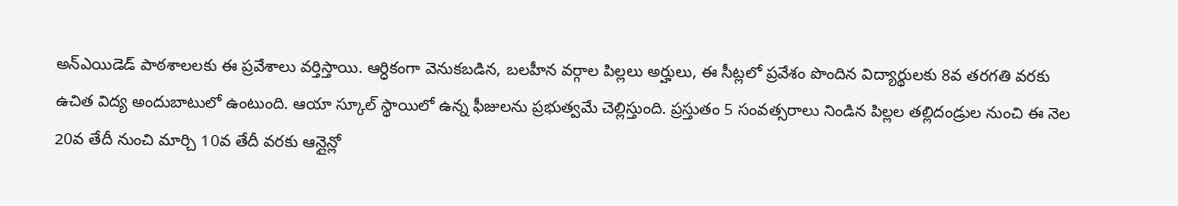అన్ఎయిడెడ్ పాఠశాలలకు ఈ ప్రవేశాలు వర్తిస్తాయి. ఆర్ధికంగా వెనుకబడిన, బలహీన వర్గాల పిల్లలు అర్హులు, ఈ సీట్లలో ప్రవేశం పొందిన విద్యార్థులకు 8వ తరగతి వరకు ఉచిత విద్య అందుబాటులో ఉంటుంది. ఆయా స్కూల్ స్థాయిలో ఉన్న ఫీజులను ప్రభుత్వమే చెల్లిస్తుంది. ప్రస్తుతం 5 సంవత్సరాలు నిండిన పిల్లల తల్లిదండ్రుల నుంచి ఈ నెల 20వ తేదీ నుంచి మార్చి 10వ తేదీ వరకు ఆన్లైన్లో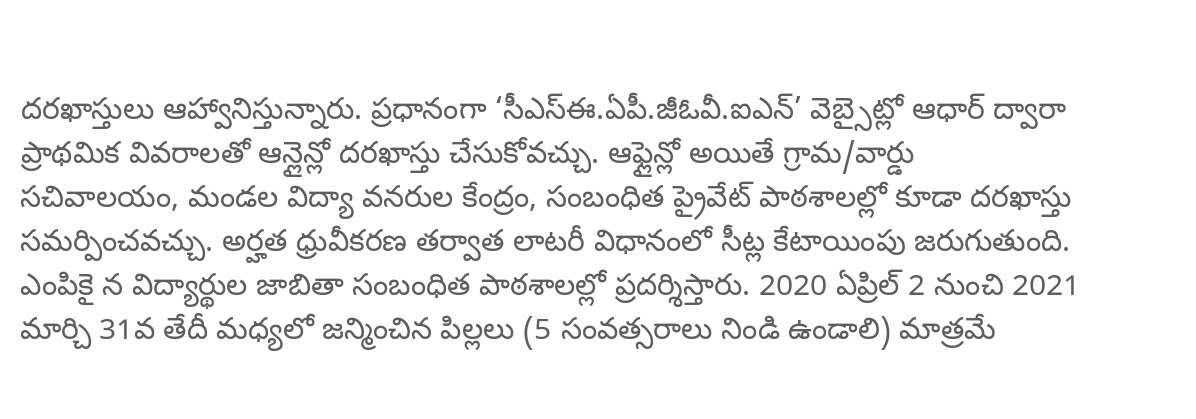దరఖాస్తులు ఆహ్వానిస్తున్నారు. ప్రధానంగా ‘సీఎస్ఈ.ఏపీ.జీఓవీ.ఐఎన్’ వెబ్సైట్లో ఆధార్ ద్వారా ప్రాథమిక వివరాలతో ఆన్లైన్లో దరఖాస్తు చేసుకోవచ్చు. ఆఫ్లైన్లో అయితే గ్రామ/వార్డు సచివాలయం, మండల విద్యా వనరుల కేంద్రం, సంబంధిత ప్రైవేట్ పాఠశాలల్లో కూడా దరఖాస్తు సమర్పించవచ్చు. అర్హత ధ్రువీకరణ తర్వాత లాటరీ విధానంలో సీట్ల కేటాయింపు జరుగుతుంది. ఎంపికై న విద్యార్థుల జాబితా సంబంధిత పాఠశాలల్లో ప్రదర్శిస్తారు. 2020 ఏప్రిల్ 2 నుంచి 2021 మార్చి 31వ తేదీ మధ్యలో జన్మించిన పిల్లలు (5 సంవత్సరాలు నిండి ఉండాలి) మాత్రమే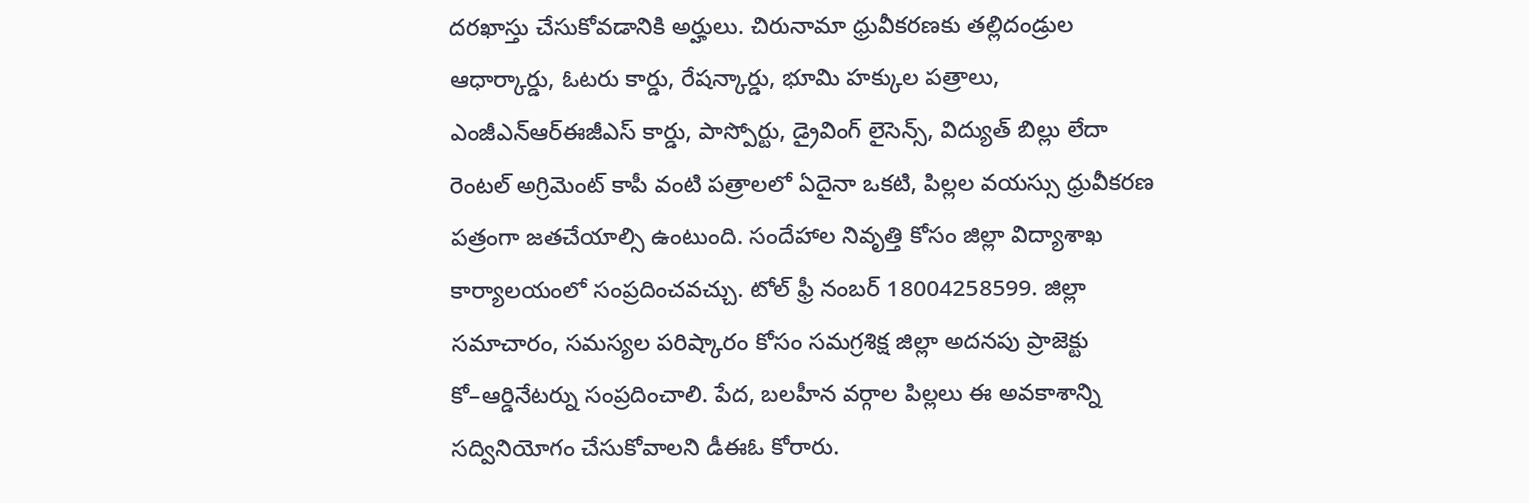దరఖాస్తు చేసుకోవడానికి అర్హులు. చిరునామా ధ్రువీకరణకు తల్లిదండ్రుల ఆధార్కార్డు, ఓటరు కార్డు, రేషన్కార్డు, భూమి హక్కుల పత్రాలు, ఎంజీఎన్ఆర్ఈజీఎస్ కార్డు, పాస్పోర్టు, డ్రైవింగ్ లైసెన్స్, విద్యుత్ బిల్లు లేదా రెంటల్ అగ్రిమెంట్ కాపీ వంటి పత్రాలలో ఏదైనా ఒకటి, పిల్లల వయస్సు ధ్రువీకరణ పత్రంగా జతచేయాల్సి ఉంటుంది. సందేహాల నివృత్తి కోసం జిల్లా విద్యాశాఖ కార్యాలయంలో సంప్రదించవచ్చు. టోల్ ఫ్రీ నంబర్ 18004258599. జిల్లా సమాచారం, సమస్యల పరిష్కారం కోసం సమగ్రశిక్ష జిల్లా అదనపు ప్రాజెక్టు కో–ఆర్డినేటర్ను సంప్రదించాలి. పేద, బలహీన వర్గాల పిల్లలు ఈ అవకాశాన్ని సద్వినియోగం చేసుకోవాలని డీఈఓ కోరారు.